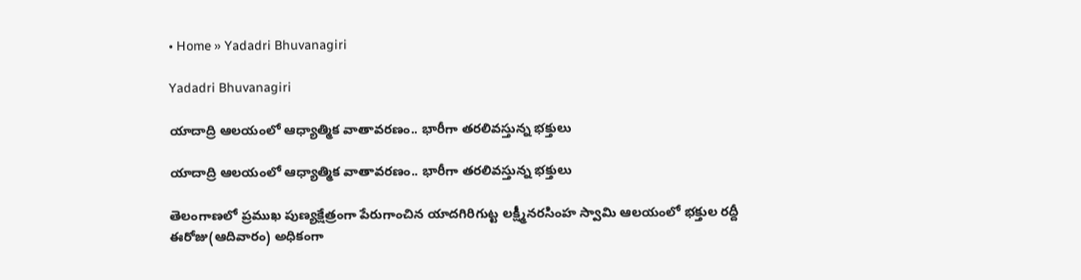• Home » Yadadri Bhuvanagiri

Yadadri Bhuvanagiri

యాదాద్రి ఆలయంలో ఆధ్యాత్మిక వాతావరణం.. భారీగా తరలివస్తున్న భక్తులు

యాదాద్రి ఆలయంలో ఆధ్యాత్మిక వాతావరణం.. భారీగా తరలివస్తున్న భక్తులు

తెలంగాణలో ప్రముఖ పుణ్యక్షేత్రంగా పేరుగాంచిన యాదగిరిగుట్ట లక్ష్మీనరసింహ స్వామి ఆలయంలో భక్తుల రద్దీ ఈరోజు(ఆదివారం) అధికంగా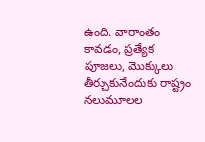ఉంది. వారాంతం కావడం, ప్రత్యేక పూజలు, మొక్కులు తీర్చుకునేందుకు రాష్ట్రం నలుమూలల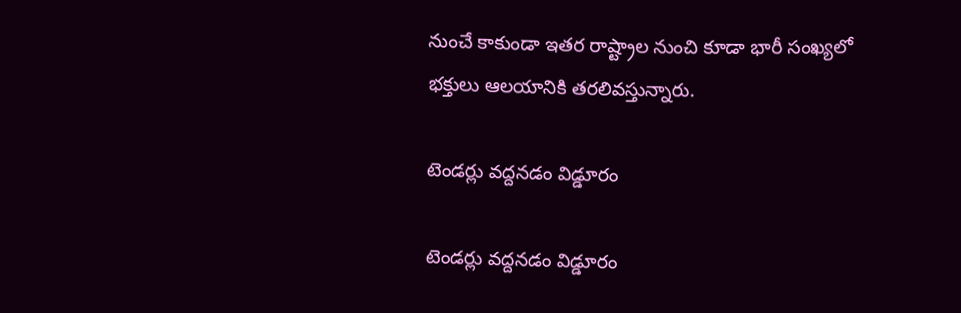నుంచే కాకుండా ఇతర రాష్ట్రాల నుంచి కూడా భారీ సంఖ్యలో భక్తులు ఆలయానికి తరలివస్తున్నారు.

టెండర్లు వద్దనడం విడ్డూరం

టెండర్లు వద్దనడం విడ్డూరం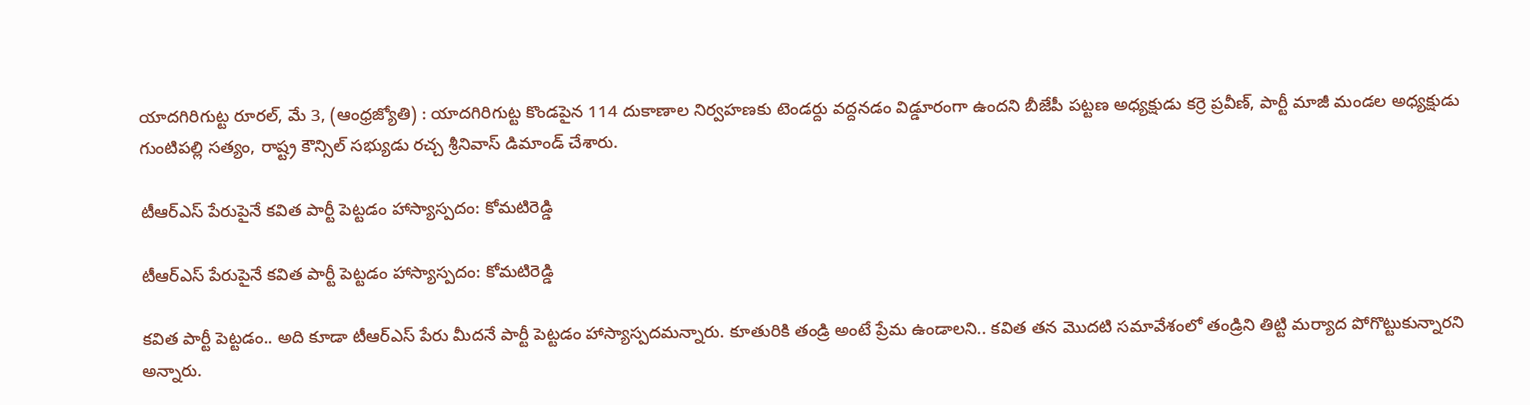యాదగిరిగుట్ట రూరల్‌, మే 3, (ఆంధ్రజ్యోతి) : యాదగిరిగుట్ట కొండపైన 114 దుకాణాల నిర్వహణకు టెండర్దు వద్దనడం విడ్డూరంగా ఉందని బీజేపీ పట్టణ అధ్యక్షుడు కర్రె ప్రవీణ్‌, పార్టీ మాజీ మండల అధ్యక్షుడు గుంటిపల్లి సత్యం, రాష్ట్ర కౌన్సిల్‌ సభ్యుడు రచ్చ శ్రీనివాస్‌ డిమాండ్‌ చేశారు.

టీఆర్‌ఎస్‌ పేరుపైనే కవిత పార్టీ పెట్టడం హాస్యాస్పదం: కోమటిరెడ్డి

టీఆర్‌ఎస్‌ పేరుపైనే కవిత పార్టీ పెట్టడం హాస్యాస్పదం: కోమటిరెడ్డి

కవిత పార్టీ పెట్టడం.. అది కూడా టీఆర్‌ఎస్ పేరు మీదనే పార్టీ పెట్టడం హాస్యాస్పదమన్నారు. కూతురికి తండ్రి అంటే ప్రేమ ఉండాలని.. కవిత తన మొదటి సమావేశంలో తండ్రిని తిట్టి మర్యాద పోగొట్టుకున్నారని అన్నారు.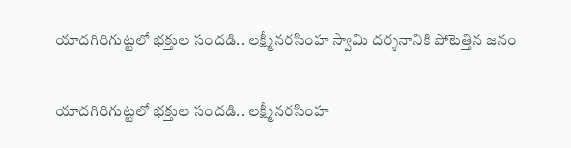యాదగిరిగుట్టలో భక్తుల సందడి.. లక్ష్మీనరసింహ స్వామి దర్శనానికి పోటెత్తిన జనం

యాదగిరిగుట్టలో భక్తుల సందడి.. లక్ష్మీనరసింహ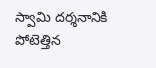స్వామి దర్శనానికి పోటెత్తిన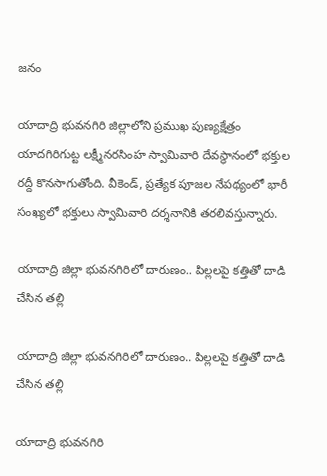జనం

యాదాద్రి భువనగిరి జిల్లాలోని ప్రముఖ పుణ్యక్షేత్రం యాదగిరిగుట్ట లక్ష్మీనరసింహ స్వామివారి దేవస్థానంలో భక్తుల రద్దీ కొనసాగుతోంది. వీకెండ్, ప్రత్యేక పూజల నేపథ్యంలో భారీ సంఖ్యలో భక్తులు స్వామివారి దర్శనానికి తరలివస్తున్నారు.

యాదాద్రి జిల్లా భువనగిరిలో దారుణం.. పిల్లలపై కత్తితో దాడి చేసిన తల్లి

యాదాద్రి జిల్లా భువనగిరిలో దారుణం.. పిల్లలపై కత్తితో దాడి చేసిన తల్లి

యాదాద్రి భువనగిరి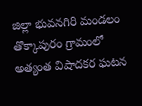జిల్లా భువనగిరి మండలం తొక్కాపురం గ్రామంలో అత్యంత విషాదకర ఘటన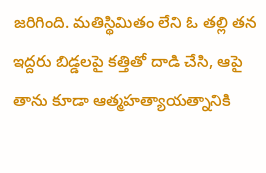జరిగింది. మతిస్థిమితం లేని ఓ తల్లి తన ఇద్దరు బిడ్డలపై కత్తితో దాడి చేసి, ఆపై తాను కూడా ఆత్మహత్యాయత్నానికి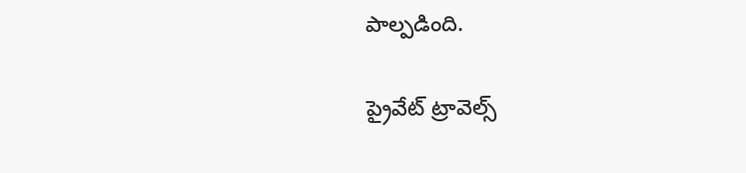పాల్పడింది.

ప్రైవేట్ ట్రావెల్స్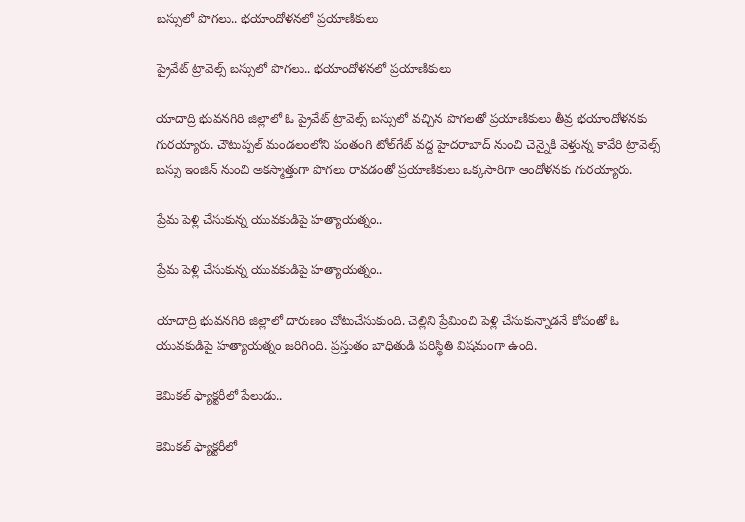బస్సులో పొగలు.. భయాందోళనలో ప్రయాణికులు

ప్రైవేట్ ట్రావెల్స్ బస్సులో పొగలు.. భయాందోళనలో ప్రయాణికులు

యాదాద్రి భువనగిరి జిల్లాలో ఓ ప్రైవేట్ ట్రావెల్స్ బస్సులో వచ్చిన పొగలతో ప్రయాణికులు తీవ్ర భయాందోళనకు గురయ్యారు. చౌటుప్పల్ మండలంలోని పంతంగి టోల్‌గేట్ వద్ద హైదరాబాద్ నుంచి చెన్నైకి వెళ్తున్న కావేరి ట్రావెల్స్ బస్సు ఇంజిన్ నుంచి అకస్మాత్తుగా పొగలు రావడంతో ప్రయాణికులు ఒక్కసారిగా ఆందోళనకు గురయ్యారు.

ప్రేమ పెళ్లి చేసుకున్న యువకుడిపై హత్యాయత్నం..

ప్రేమ పెళ్లి చేసుకున్న యువకుడిపై హత్యాయత్నం..

యాదాద్రి భువనగిరి జిల్లాలో దారుణం చోటుచేసుకుంది. చెల్లిని ప్రేమించి పెళ్లి చేసుకున్నాడనే కోపంతో ఓ యువకుడిపై హత్యాయత్నం జరిగింది. ప్రస్తుతం బాధితుడి పరిస్థితి విషమంగా ఉంది.

కెమికల్ ఫ్యాక్టరీలో పేలుడు..

కెమికల్ ఫ్యాక్టరీలో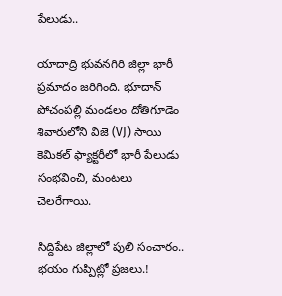పేలుడు..

యాదాద్రి భువనగిరి జిల్లా భారీ ప్రమాదం జరిగింది. భూదాన్ పోచంపల్లి మండలం దోతిగూడెం శివారులోని విజె (VJ) సాయి కెమికల్ ఫ్యాక్టరీలో భారీ పేలుడు సంభవించి, మంటలు చెలరేగాయి.

సిద్దిపేట జిల్లాలో పులి సంచారం.. భయం గుప్పిట్లో ప్రజలు.!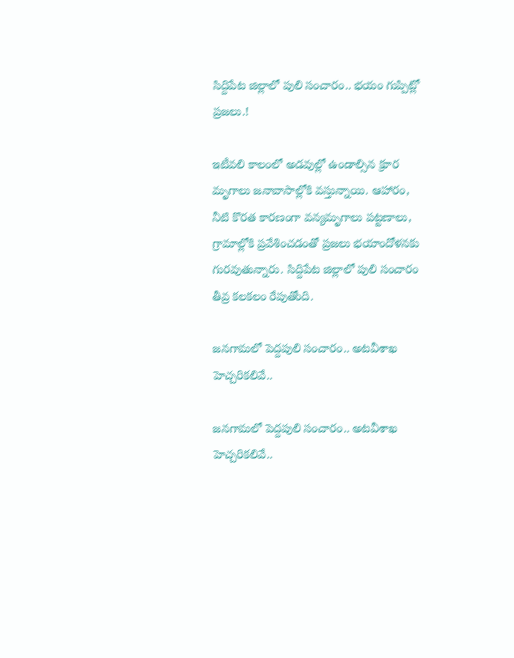సిద్దిపేట జిల్లాలో పులి సంచారం.. భయం గుప్పిట్లో ప్రజలు.!

ఇటీవలి కాలంలో అడవుల్లో ఉండాల్సిన క్రూర మృగాలు జనావాసాల్లోకి వస్తున్నాయి. ఆహారం, నీటి కొరత కారణంగా వన్యమృగాలు పట్టణాలు, గ్రామాల్లోకి ప్రవేశించడంతో ప్రజలు భయాందోళనకు గురవుతున్నారు. సిద్దిపేట జిల్లాలో పులి సంచారం తీవ్ర కలకలం రేపుతోంది.

జనగామలో పెద్దపులి సంచారం.. అటవీశాఖ హెచ్చరికలివే..

జనగామలో పెద్దపులి సంచారం.. అటవీశాఖ హెచ్చరికలివే..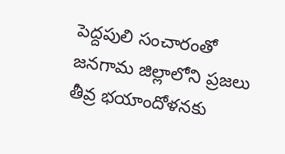పెద్దపులి సంచారంతో జనగామ జిల్లాలోని ప్రజలు తీవ్ర భయాందోళనకు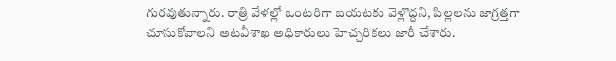గురవుతున్నారు. రాత్రి వేళల్లో ఒంటరిగా బయటకు వెళ్లొద్దని, పిల్లలను జాగ్రత్తగా చూసుకోవాలని అటవీశాఖ అధికారులు హెచ్చరికలు జారీ చేశారు.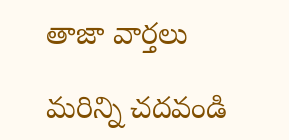తాజా వార్తలు

మరిన్ని చదవండి